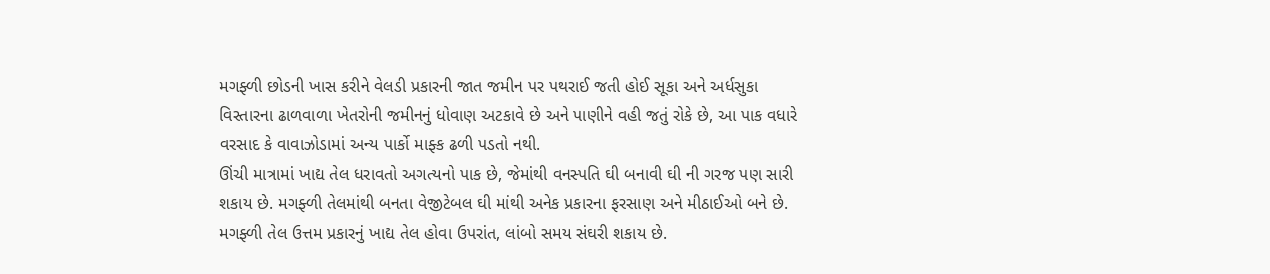મગફ્ળી છોડની ખાસ કરીને વેલડી પ્રકારની જાત જમીન પર પથરાઈ જતી હોઈ સૂકા અને અર્ધસુકા વિસ્તારના ઢાળવાળા ખેતરોની જમીનનું ધોવાણ અટકાવે છે અને પાણીને વહી જતું રોકે છે, આ પાક વધારે વરસાદ કે વાવાઝોડામાં અન્ય પાર્કો માફ્ક ઢળી પડતો નથી.
ઊંચી માત્રામાં ખાદ્ય તેલ ધરાવતો અગત્યનો પાક છે, જેમાંથી વનસ્પતિ ઘી બનાવી ઘી ની ગરજ પણ સારી શકાય છે. મગફ્ળી તેલમાંથી બનતા વેજીટેબલ ઘી માંથી અનેક પ્રકારના ફરસાણ અને મીઠાઈઓ બને છે. મગફ્ળી તેલ ઉત્તમ પ્રકારનું ખાદ્ય તેલ હોવા ઉપરાંત, લાંબો સમય સંઘરી શકાય છે.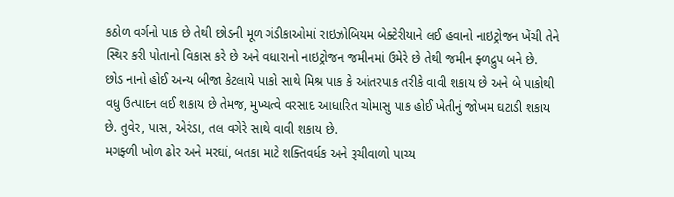કઠોળ વર્ગનો પાક છે તેથી છોડની મૂળ ગંડીકાઓમાં રાઇઝોબિયમ બેક્ટેરીયાને લઈ હવાનો નાઇટ્રોજન ખેંચી તેને સ્થિર કરી પોતાનો વિકાસ કરે છે અને વધારાનો નાઇટ્રોજન જમીનમાં ઉમેરે છે તેથી જમીન ફ્ળદ્રુપ બને છે.
છોડ નાનો હોઈ અન્ય બીજા કેટલાયે પાકો સાથે મિશ્ર પાક કે આંતરપાક તરીકે વાવી શકાય છે અને બે પાકોથી વધુ ઉત્પાદન લઈ શકાય છે તેમજ, મુખ્યત્વે વરસાદ આધારિત ચોમાસુ પાક હોઈ ખેતીનું જોખમ ઘટાડી શકાય છે. તુવેર, પાસ, એરંડા, તલ વગેરે સાથે વાવી શકાય છે.
મગફ્ળી ખોળ ઢોર અને મરઘાં, બતકા માટે શક્તિવર્ધક અને રૂચીવાળો પાચ્ય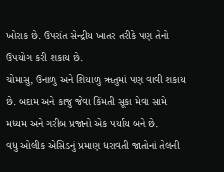ખોરાક છે. ઉપરાંત સેન્દ્રીય ખાતર તરીકે પણ તેનો ઉપયોગ કરી શકાય છે.
ચોમાસુ, ઉનાળુ અને શિયાળુ ૠતુમાં પણ વાવી શકાય છે. બદામ અને કાજુ જેવા કિંમતી સૂકા મેવા સામે મધ્યમ અને ગરીબ પ્રજાનો એક પર્યાય બને છે.
વધુ ઓલીક એસિડનું પ્રમાણ ધરાવતી જાતોનાં તેલની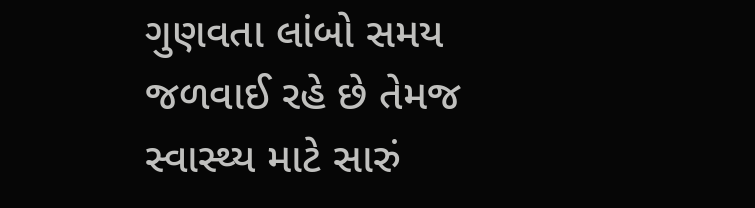ગુણવતા લાંબો સમય જળવાઈ રહે છે તેમજ સ્વાસ્થ્ય માટે સારું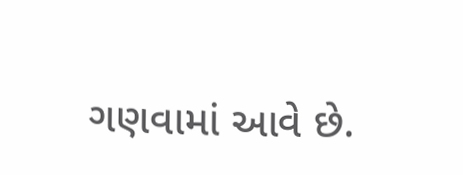ગણવામાં આવે છે.